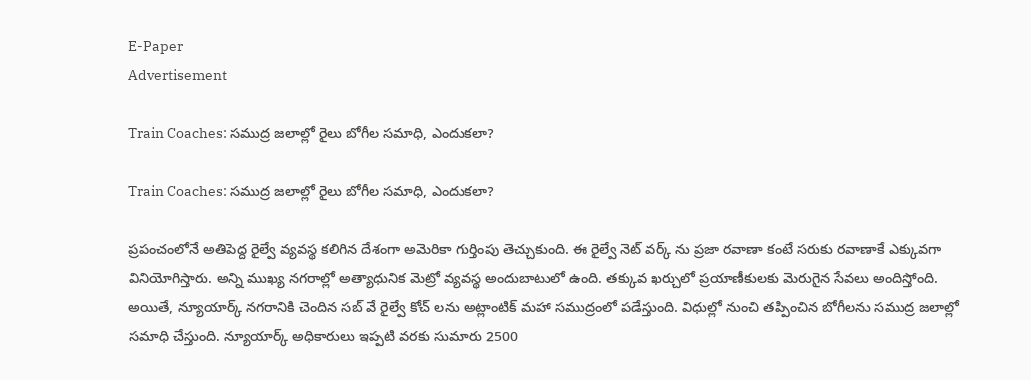E-Paper
Advertisement

Train Coaches: సముద్ర జలాల్లో రైలు బోగీల సమాధి, ఎందుకలా?

Train Coaches: సముద్ర జలాల్లో రైలు బోగీల సమాధి, ఎందుకలా?

ప్రపంచంలోనే అతిపెద్ద రైల్వే వ్యవస్థ కలిగిన దేశంగా అమెరికా గుర్తింపు తెచ్చుకుంది. ఈ రైల్వే నెట్ వర్క్ ను ప్రజా రవాణా కంటే సరుకు రవాణాకే ఎక్కువగా వినియోగిస్తారు. అన్ని ముఖ్య నగరాల్లో అత్యాధునిక మెట్రో వ్యవస్థ అందుబాటులో ఉంది. తక్కువ ఖర్చులో ప్రయాణీకులకు మెరుగైన సేవలు అందిస్తోంది. అయితే, న్యూయార్క్ నగరానికి చెందిన సబ్ వే రైల్వే కోచ్ లను అట్లాంటిక్ మహా సముద్రంలో పడేస్తుంది. విధుల్లో నుంచి తప్పించిన బోగీలను సముద్ర జలాల్లో సమాధి చేస్తుంది. న్యూయార్క్ అధికారులు ఇప్పటి వరకు సుమారు 2500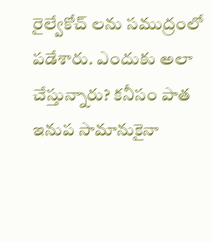రైల్వేకోచ్ లను సముద్రంలో పడేశారు. ఎందుకు అలా చేస్తున్నారు? కనీసం పాత ఇనుప సామానుకైనా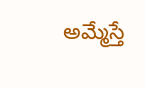అమ్మేస్తే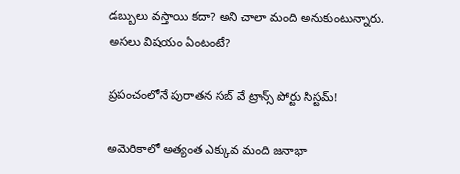డబ్బులు వస్తాయి కదా? అని చాలా మంది అనుకుంటున్నారు. అసలు విషయం ఏంటంటే?

ప్రపంచంలోనే పురాతన సబ్ వే ట్రాన్స్ పోర్టు సిస్టమ్!

అమెరికాలో అత్యంత ఎక్కువ మంది జనాభా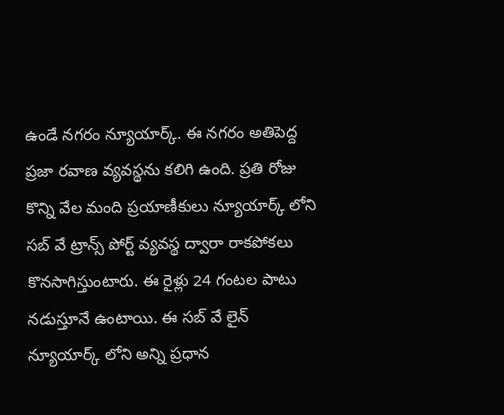ఉండే నగరం న్యూయార్క్. ఈ నగరం అతిపెద్ద ప్రజా రవాణ వ్యవస్థను కలిగి ఉంది. ప్రతి రోజు కొన్ని వేల మంది ప్రయాణీకులు న్యూయార్క్ లోని సబ్ వే ట్రాన్స్ పోర్ట్ వ్యవస్థ ద్వారా రాకపోకలు కొనసాగిస్తుంటారు. ఈ రైళ్లు 24 గంటల పాటు నడుస్తూనే ఉంటాయి. ఈ సబ్ వే లైన్ న్యూయార్క్ లోని అన్ని ప్రధాన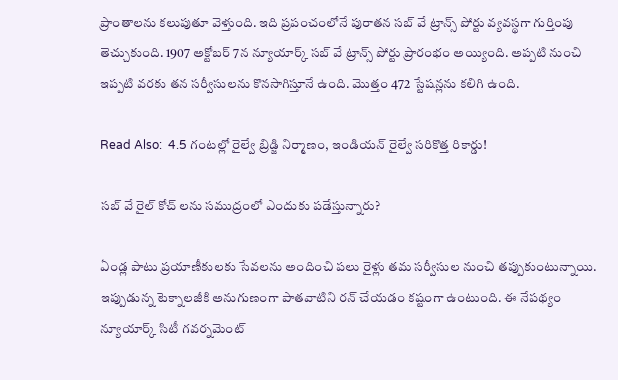ప్రాంతాలను కలుపుతూ వెళ్తుంది. ఇది ప్రపంచంలోనే పురాతన సబ్ వే ట్రాన్స్ పోర్టు వ్యవస్థగా గుర్తింపు తెచ్చుకుంది. 1907 అక్టోబర్ 7న న్యూయార్క్ సబ్ వే ట్రాన్స్ పోర్టు ప్రారంభం అయ్యింది. అప్పటి నుంచి ఇప్పటి వరకు తన సర్వీసులను కొనసాగిస్తూనే ఉంది. మొత్తం 472 స్టేషన్లను కలిగి ఉంది.

Read Also:  4.5 గంటల్లో రైల్వే బ్రిడ్జి నిర్మాణం, ఇండియన్ రైల్వే సరికొత్త రికార్డు!

సబ్ వే రైల్ కోచ్ లను సముద్రంలో ఎందుకు పడేస్తున్నారు?

ఏండ్ల పాటు ప్రయాణీకులకు సేవలను అందించి పలు రైళ్లు తమ సర్వీసుల నుంచి తప్పుకుంటున్నాయి. ఇప్పుడున్న టెక్నాలజీకి అనుగుణంగా పాతవాటిని రన్ చేయడం కష్టంగా ఉంటుంది. ఈ నేపథ్యం న్యూయార్క్ సిటీ గవర్నమెంట్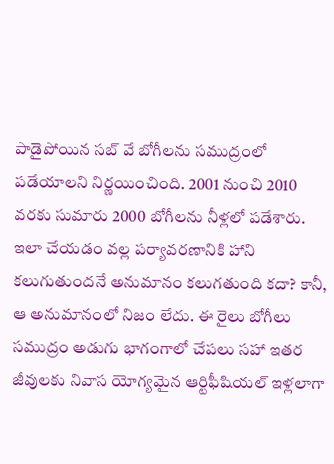పాడైపోయిన సబ్ వే బోగీలను సముద్రంలో పడేయాలని నిర్ణయించింది. 2001 నుంచి 2010 వరకు సుమారు 2000 బోగీలను నీళ్లలో పడేశారు. ఇలా చేయడం వల్ల పర్యావరణానికి హాని కలుగుతుందనే అనుమానం కలుగతుంది కదా? కానీ, ఆ అనుమానంలో నిజం లేదు. ఈ రైలు బోగీలు సముద్రం అడుగు భాగంగాలో చేపలు సహా ఇతర జీవులకు నివాస యోగ్యమైన ఆర్టిఫీషియల్ ఇళ్లలాగా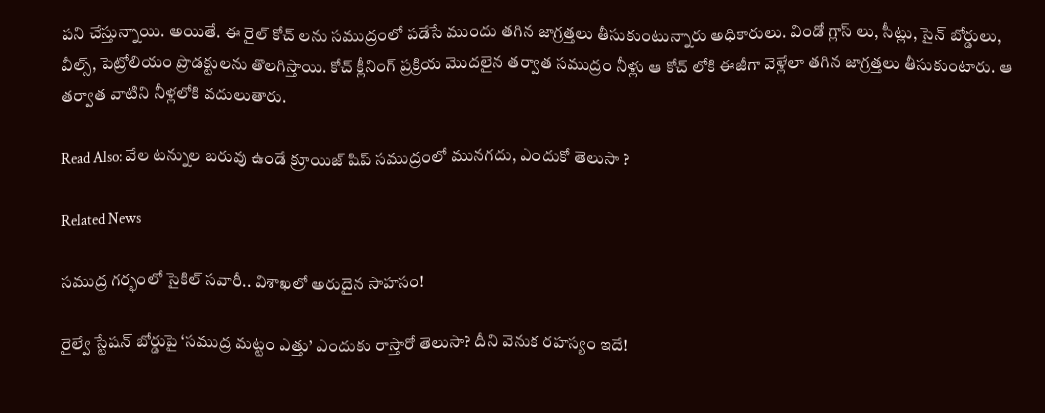పని చేస్తున్నాయి. అయితే. ఈ రైల్ కోచ్ లను సముద్రంలో పడేసే ముందు తగిన జాగ్రత్తలు తీసుకుంటున్నారు అధికారులు. విండో గ్లాస్ లు, సీట్లు, సైన్ బోర్డులు, వీల్స్, పెట్రోలియం ప్రొడక్టులను తొలగిస్తాయి. కోచ్ క్లీనింగ్ ప్రక్రియ మొదలైన తర్వాత సముద్రం నీళ్లు ఆ కోచ్ లోకి ఈజీగా వెళ్లేలా తగిన జాగ్రత్తలు తీసుకుంటారు. ఆ తర్వాత వాటిని నీళ్లలోకి వదులుతారు.

Read Also: వేల టన్నుల బరువు ఉండే క్రూయిజ్ షిప్ సముద్రంలో మునగదు, ఎందుకో తెలుసా ?

Related News

సముద్ర గర్భంలో సైకిల్ సవారీ.. విశాఖలో అరుదైన సాహసం!

రైల్వే స్టేషన్ బోర్డుపై ‘సముద్ర మట్టం ఎత్తు’ ఎందుకు రాస్తారో తెలుసా? దీని వెనుక రహస్యం ఇదే!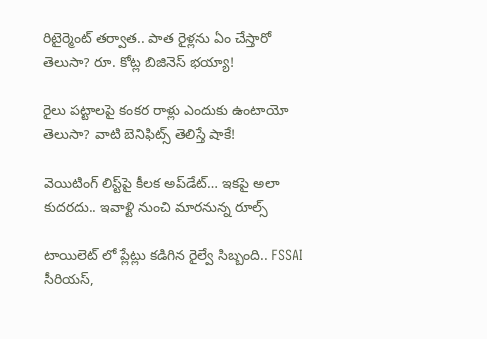రిటైర్మెంట్ తర్వాత.. పాత రైళ్లను ఏం చేస్తారో తెలుసా? రూ. కోట్ల బిజినెస్ భయ్యా!

రైలు పట్టాలపై కంకర రాళ్లు ఎందుకు ఉంటాయో తెలుసా? వాటి బెనిఫిట్స్ తెలిస్తే షాకే!

వెయిటింగ్‌ లిస్ట్‌పై కీలక అప్‌డేట్‌… ఇకపై అలా కుదరదు.. ఇవాళ్టి నుంచి మారనున్న రూల్స్

టాయిలెట్ లో ప్లేట్లు కడిగిన రైల్వే సిబ్బంది.. FSSAI సీరియస్,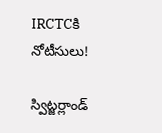IRCTCకి నోటీసులు!

స్విట్జర్లాండ్‌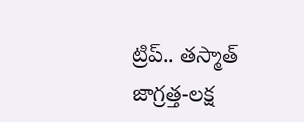ట్రిప్.. తస్మాత్ జాగ్రత్త-లక్ష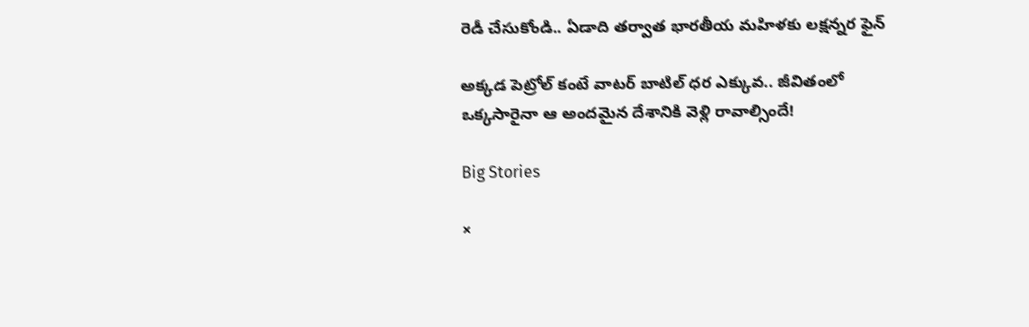రెడీ చేసుకోండి.. ఏడాది తర్వాత భారతీయ మహిళకు లక్షన్నర ఫైన్

అక్కడ పెట్రోల్ కంటే వాటర్ బాటిల్ ధర ఎక్కువ.. జీవితంలో ఒక్కసారైనా ఆ అందమైన దేశానికి వెళ్లి రావాల్సిందే!

Big Stories

×